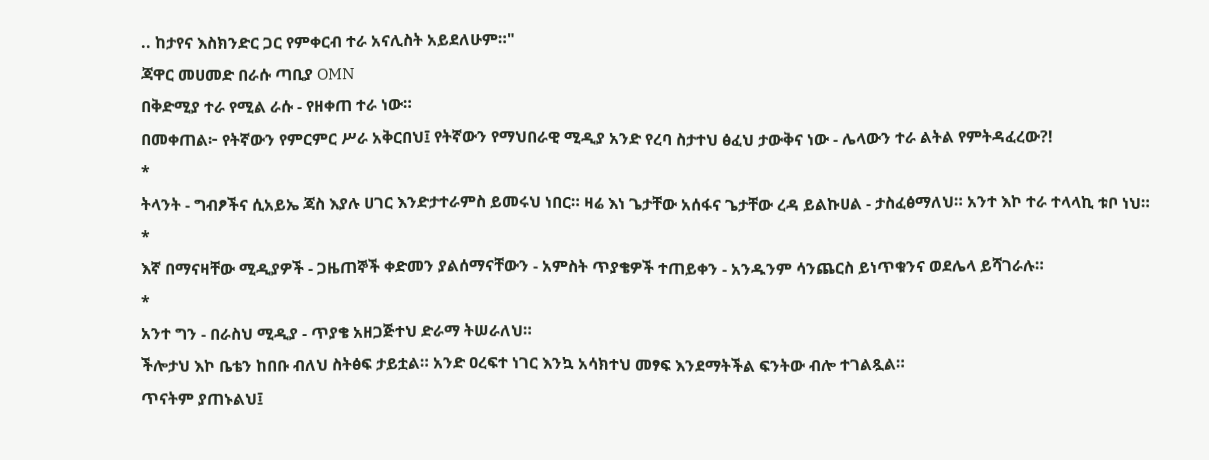.. ከታየና እስክንድር ጋር የምቀርብ ተራ አናሊስት አይደለሁም።"
ጃዋር መሀመድ በራሱ ጣቢያ OMN
በቅድሚያ ተራ የሚል ራሱ - የዘቀጠ ተራ ነው።
በመቀጠል፦ የትኛውን የምርምር ሥራ አቅርበህ፤ የትኛውን የማህበራዊ ሚዲያ አንድ የረባ ስታተህ ፅፈህ ታውቅና ነው - ሌላውን ተራ ልትል የምትዳፈረው?!
*
ትላንት - ግብፆችና ሲአይኤ ጃስ እያሉ ሀገር እንድታተራምስ ይመሩህ ነበር። ዛሬ እነ ጌታቸው አሰፋና ጌታቸው ረዳ ይልኩሀል - ታስፈፅማለህ። አንተ እኮ ተራ ተላላኪ ቱቦ ነህ።
*
እኛ በማናዛቸው ሚዲያዎች - ጋዜጠኞች ቀድመን ያልሰማናቸውን - አምስት ጥያቄዎች ተጠይቀን - አንዱንም ሳንጨርስ ይነጥቁንና ወደሌላ ይሻገራሉ።
*
አንተ ግን - በራስህ ሚዲያ - ጥያቄ አዘጋጅተህ ድራማ ትሠራለህ።
ችሎታህ እኮ ቤቴን ከበቡ ብለህ ስትፅፍ ታይቷል። አንድ ዐረፍተ ነገር እንኳ አሳክተህ መፃፍ እንደማትችል ፍንትው ብሎ ተገልጿል።
ጥናትም ያጠኑልህ፤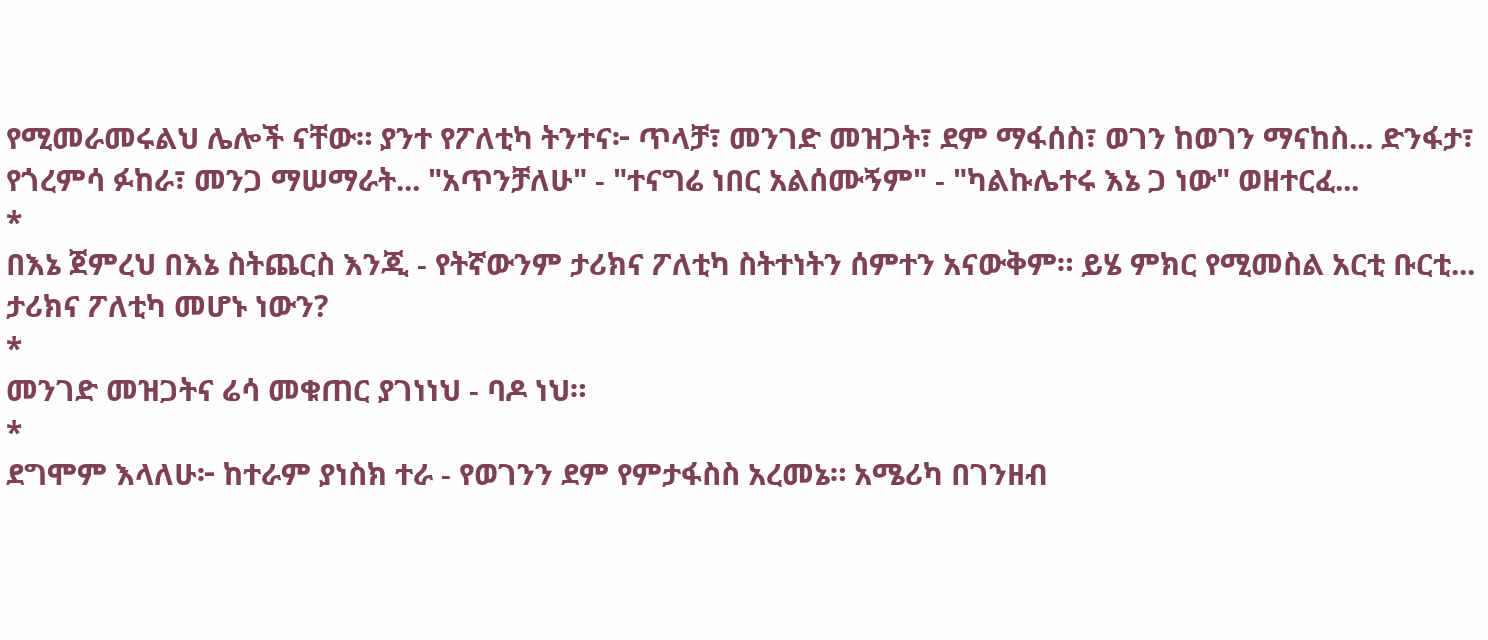የሚመራመሩልህ ሌሎች ናቸው። ያንተ የፖለቲካ ትንተና፦ ጥላቻ፣ መንገድ መዝጋት፣ ደም ማፋሰስ፣ ወገን ከወገን ማናከስ... ድንፋታ፣ የጎረምሳ ፉከራ፣ መንጋ ማሠማራት... "አጥንቻለሁ" - "ተናግሬ ነበር አልሰሙኝም" - "ካልኩሌተሩ እኔ ጋ ነው" ወዘተርፈ...
*
በእኔ ጀምረህ በእኔ ስትጨርስ እንጂ - የትኛውንም ታሪክና ፖለቲካ ስትተነትን ሰምተን አናውቅም። ይሄ ምክር የሚመስል አርቲ ቡርቲ... ታሪክና ፖለቲካ መሆኑ ነውን?
*
መንገድ መዝጋትና ሬሳ መቁጠር ያገነነህ - ባዶ ነህ።
*
ደግሞም እላለሁ፦ ከተራም ያነስክ ተራ - የወገንን ደም የምታፋስስ አረመኔ። አሜሪካ በገንዘብ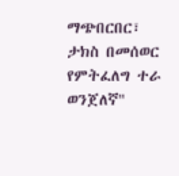ማጭበርበር፣ ታክስ በመሰወር የምትፈለግ ተራ ወንጀለኛ"